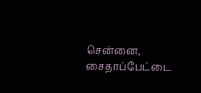சென்னை, சைதாப்பேட்டை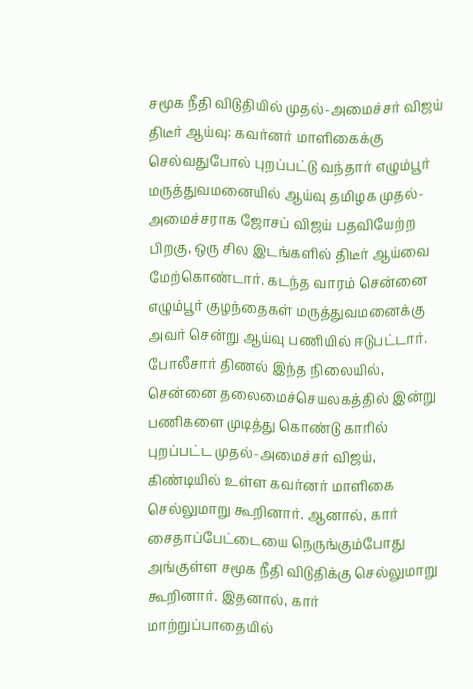சமூக நீதி விடுதியில் முதல்-அமைச்சர் விஜய் திடீர் ஆய்வு: கவர்னர் மாளிகைக்கு செல்வதுபோல் புறப்பட்டு வந்தார் எழும்பூர் மருத்துவமனையில் ஆய்வு தமிழக முதல்-அமைச்சராக ஜோசப் விஜய் பதவியேற்ற பிறகு, ஒரு சில இடங்களில் திடீர் ஆய்வை மேற்கொண்டார். கடந்த வாரம் சென்னை எழும்பூர் குழந்தைகள் மருத்துவமனைக்கு அவர் சென்று ஆய்வு பணியில் ஈடுபட்டார். போலீசார் திணல் இந்த நிலையில், சென்னை தலைமைச்செயலகத்தில் இன்று பணிகளை முடித்து கொண்டு காரில் புறப்பட்ட முதல்-அமைச்சர் விஜய், கிண்டியில் உள்ள கவர்னர் மாளிகை செல்லுமாறு கூறினார். ஆனால், கார் சைதாப்பேட்டையை நெருங்கும்போது அங்குள்ள சமூக நீதி விடுதிக்கு செல்லுமாறு கூறினார். இதனால், கார் மாற்றுப்பாதையில்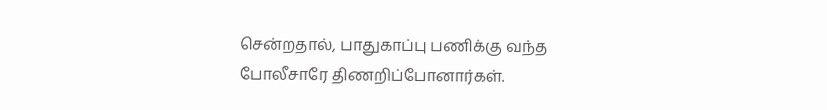சென்றதால், பாதுகாப்பு பணிக்கு வந்த போலீசாரே திணறிப்போனார்கள்.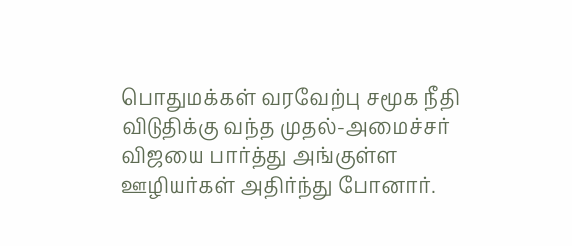பொதுமக்கள் வரவேற்பு சமூக நீதி விடுதிக்கு வந்த முதல்-அமைச்சர் விஜயை பார்த்து அங்குள்ள ஊழியர்கள் அதிர்ந்து போனார்.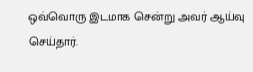ஒவ்வொரு இடமாக சென்று அவர் ஆய்வு செய்தார்.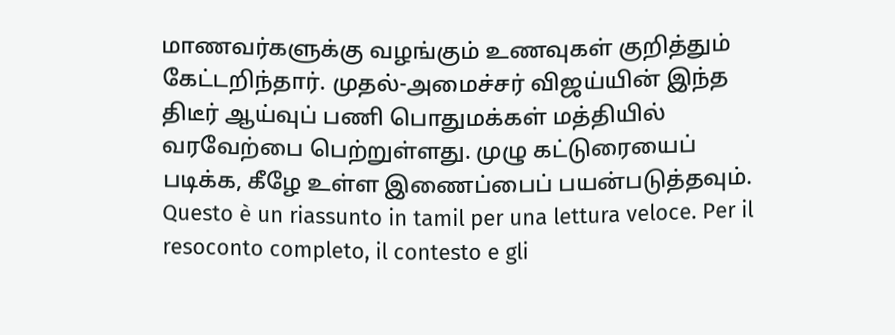மாணவர்களுக்கு வழங்கும் உணவுகள் குறித்தும் கேட்டறிந்தார். முதல்-அமைச்சர் விஜய்யின் இந்த திடீர் ஆய்வுப் பணி பொதுமக்கள் மத்தியில் வரவேற்பை பெற்றுள்ளது. முழு கட்டுரையைப் படிக்க, கீழே உள்ள இணைப்பைப் பயன்படுத்தவும்.
Questo è un riassunto in tamil per una lettura veloce. Per il resoconto completo, il contesto e gli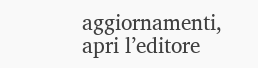aggiornamenti, apri l’editore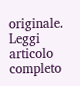originale.
Leggi articolo completo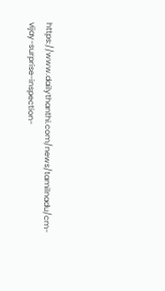https://www.dailythanthi.com/news/tamilnadu/cm-vijay-surprise-inspection-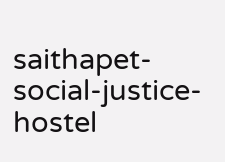saithapet-social-justice-hostel